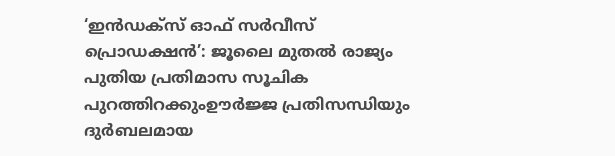‘ഇൻഡക്സ് ഓഫ് സർവീസ് പ്രൊഡക്ഷൻ’: ജൂലൈ മുതൽ രാജ്യം പുതിയ പ്രതിമാസ സൂചിക പുറത്തിറക്കുംഊർജ്ജ പ്രതിസന്ധിയും ദുർബലമായ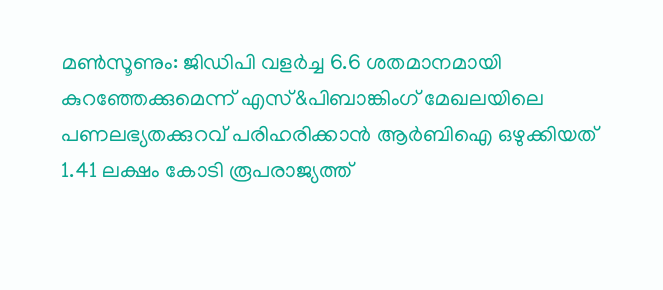മൺസൂണും: ജിഡിപി വളർച്ച 6.6 ശതമാനമായി കുറഞ്ഞേക്കുമെന്ന് എസ്&പിബാങ്കിംഗ് മേഖലയിലെ പണലഭ്യതക്കുറവ് പരിഹരിക്കാൻ ആർബിഐ ഒഴുക്കിയത് 1.41 ലക്ഷം കോടി രൂപരാജ്യത്ത്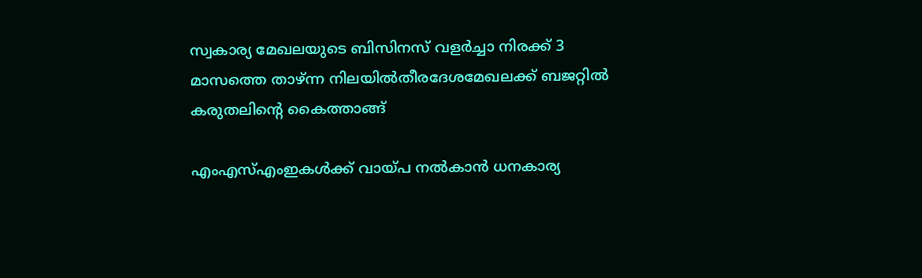സ്വകാര്യ മേഖലയുടെ ബിസിനസ് വളർച്ചാ നിരക്ക് 3 മാസത്തെ താഴ്ന്ന നിലയിൽതീരദേശമേഖലക്ക് ബജറ്റിൽ കരുതലിന്റെ കൈത്താങ്ങ്

എംഎസ്എംഇകള്‍ക്ക് വായ്പ നല്‍കാന്‍ ധനകാര്യ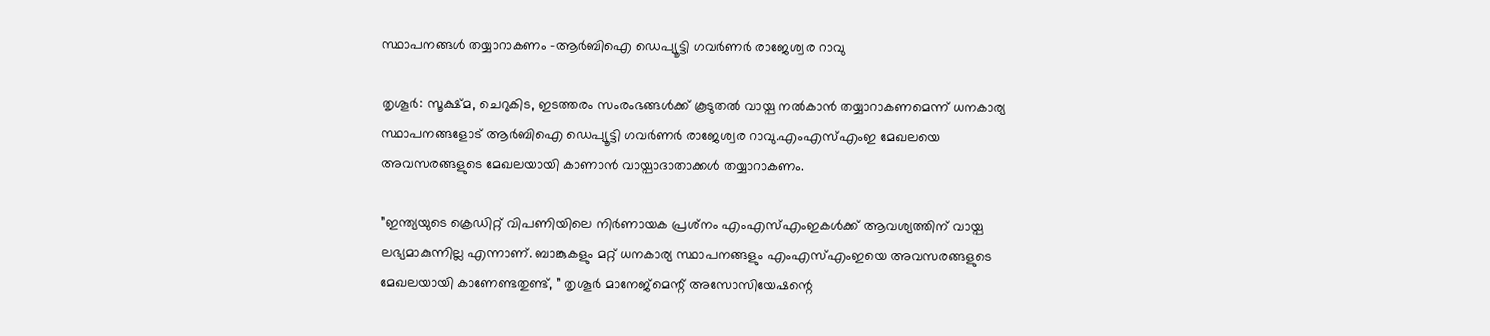സ്ഥാപനങ്ങള്‍ തയ്യാറാകണം -ആര്‍ബിഐ ഡെപ്യൂട്ടി ഗവര്‍ണര്‍ രാജേശ്വര റാവു

തൃശൂര്‍: സൂക്ഷ്മ, ചെറുകിട, ഇടത്തരം സംരംഭങ്ങള്‍ക്ക് കൂടുതല്‍ വായ്പ നല്‍കാന്‍ തയ്യാറാകണമെന്ന് ധനകാര്യ സ്ഥാപനങ്ങളോട് ആര്‍ബിഐ ഡെപ്യൂട്ടി ഗവര്‍ണര്‍ രാജേശ്വര റാവു.എംഎസ്എംഇ മേഖലയെ അവസരങ്ങളുടെ മേഖലയായി കാണാന്‍ വായ്പാദാതാക്കള്‍ തയ്യാറാകണം.

”ഇന്ത്യയുടെ ക്രെഡിറ്റ് വിപണിയിലെ നിര്‍ണായക പ്രശ്‌നം എംഎസ്എംഇകള്‍ക്ക് ആവശ്യത്തിന് വായ്പ ലഭ്യമാകുന്നില്ല എന്നാണ്. ബാങ്കുകളും മറ്റ് ധനകാര്യ സ്ഥാപനങ്ങളും എംഎസ്എംഇയെ അവസരങ്ങളുടെ മേഖലയായി കാണേണ്ടതുണ്ട്, ” തൃശൂര്‍ മാനേജ്മെന്റ് അസോസിയേഷന്റെ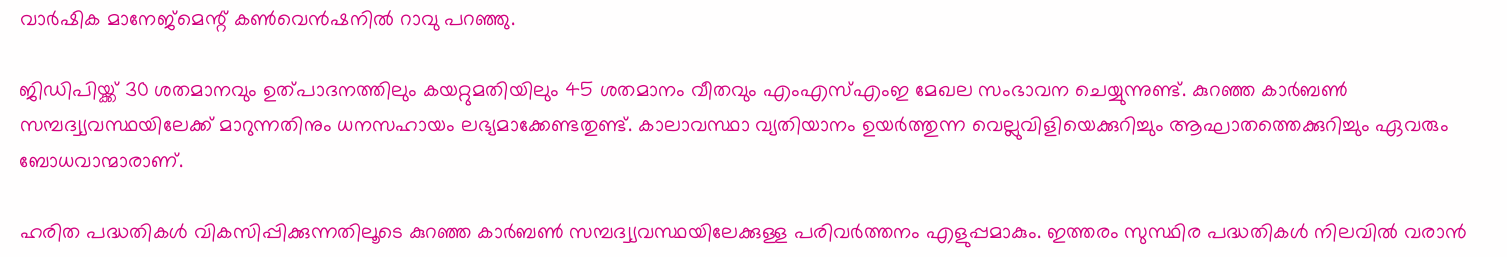വാര്‍ഷിക മാനേജ്മെന്റ് കണ്‍വെന്‍ഷനില്‍ റാവു പറഞ്ഞു.

ജിഡിപിയ്ക്ക് 30 ശതമാനവും ഉത്പാദനത്തിലും കയറ്റുമതിയിലും 45 ശതമാനം വീതവും എംഎസ്എംഇ മേഖല സംഭാവന ചെയ്യുന്നുണ്ട്. കുറഞ്ഞ കാര്‍ബണ്‍ സമ്പദ്വ്യവസ്ഥയിലേക്ക് മാറുന്നതിനും ധനസഹായം ലഭ്യമാക്കേണ്ടതുണ്ട്. കാലാവസ്ഥാ വ്യതിയാനം ഉയര്‍ത്തുന്ന വെല്ലുവിളിയെക്കുറിച്ചും ആഘാതത്തെക്കുറിച്ചും ഏവരും ബോധവാന്മാരാണ്.

ഹരിത പദ്ധതികള്‍ വികസിപ്പിക്കുന്നതിലൂടെ കുറഞ്ഞ കാര്‍ബണ്‍ സമ്പദ്വ്യവസ്ഥയിലേക്കുള്ള പരിവര്‍ത്തനം എളുപ്പമാകും. ഇത്തരം സുസ്ഥിര പദ്ധതികള്‍ നിലവില്‍ വരാന്‍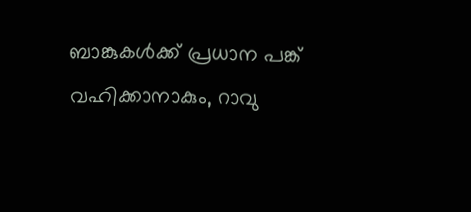ബാങ്കുകള്‍ക്ക് പ്രധാന പങ്ക് വഹിക്കാനാകും, റാവു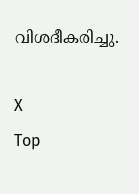വിശദീകരിച്ചു.

X
Top